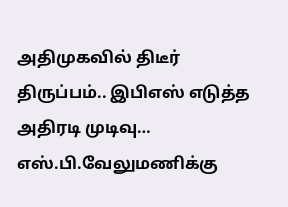அதிமுகவில் திடீர் திருப்பம்.. இபிஎஸ் எடுத்த அதிரடி முடிவு… எஸ்.பி.வேலுமணிக்கு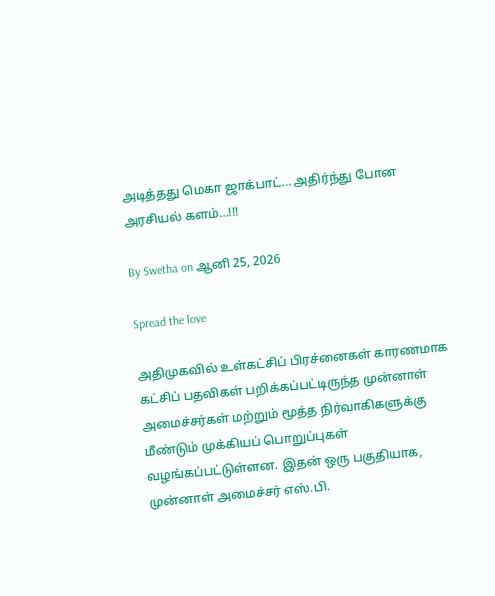அடித்தது மெகா ஜாக்பாட்… அதிர்ந்து போன அரசியல் களம்…!!!

By Swetha on ஆனி 25, 2026

Spread the love

அதிமுகவில் உள்கட்சிப் பிரச்னைகள் காரணமாக கட்சிப் பதவிகள் பறிக்கப்பட்டிருந்த முன்னாள் அமைச்சர்கள் மற்றும் மூத்த நிர்வாகிகளுக்கு மீண்டும் முக்கியப் பொறுப்புகள் வழங்கப்பட்டுள்ளன. இதன் ஒரு பகுதியாக, முன்னாள் அமைச்சர் எஸ்.பி.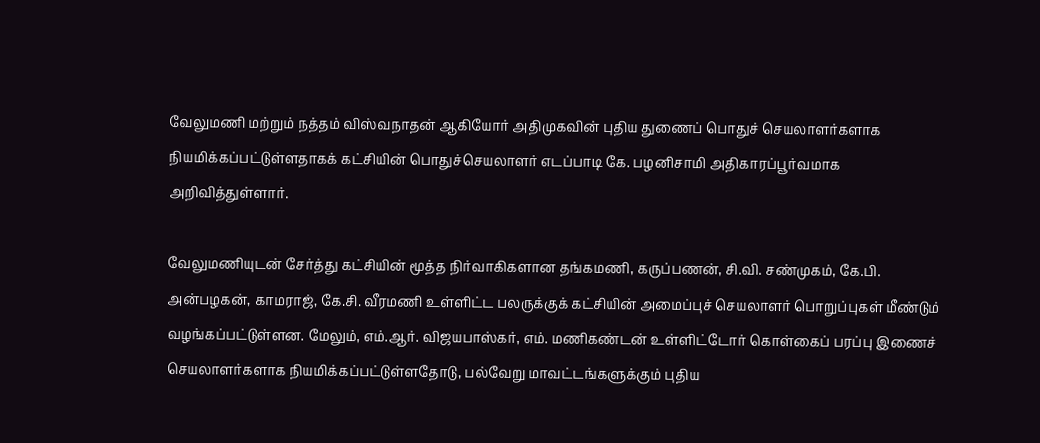வேலுமணி மற்றும் நத்தம் விஸ்வநாதன் ஆகியோர் அதிமுகவின் புதிய துணைப் பொதுச் செயலாளர்களாக நியமிக்கப்பட்டுள்ளதாகக் கட்சியின் பொதுச்செயலாளர் எடப்பாடி கே. பழனிசாமி அதிகாரப்பூர்வமாக அறிவித்துள்ளார்.

வேலுமணியுடன் சேர்த்து கட்சியின் மூத்த நிர்வாகிகளான தங்கமணி, கருப்பணன், சி.வி. சண்முகம், கே.பி. அன்பழகன், காமராஜ், கே.சி. வீரமணி உள்ளிட்ட பலருக்குக் கட்சியின் அமைப்புச் செயலாளர் பொறுப்புகள் மீண்டும் வழங்கப்பட்டுள்ளன. மேலும், எம்.ஆர். விஜயபாஸ்கர், எம். மணிகண்டன் உள்ளிட்டோர் கொள்கைப் பரப்பு இணைச் செயலாளர்களாக நியமிக்கப்பட்டுள்ளதோடு, பல்வேறு மாவட்டங்களுக்கும் புதிய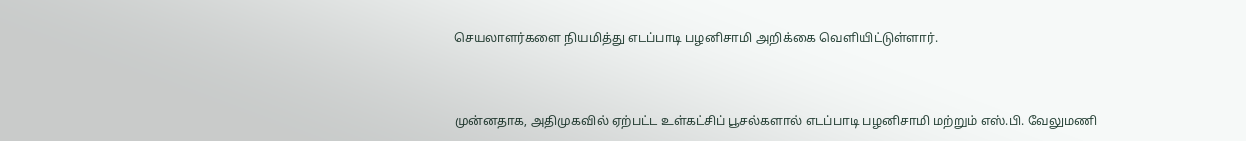செயலாளர்களை நியமித்து எடப்பாடி பழனிசாமி அறிக்கை வெளியிட்டுள்ளார்.



முன்னதாக, அதிமுகவில் ஏற்பட்ட உள்கட்சிப் பூசல்களால் எடப்பாடி பழனிசாமி மற்றும் எஸ்.பி. வேலுமணி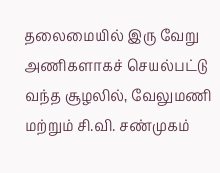தலைமையில் இரு வேறு அணிகளாகச் செயல்பட்டு வந்த சூழலில், வேலுமணி மற்றும் சி.வி. சண்முகம்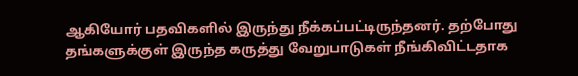ஆகியோர் பதவிகளில் இருந்து நீக்கப்பட்டிருந்தனர். தற்போது தங்களுக்குள் இருந்த கருத்து வேறுபாடுகள் நீங்கிவிட்டதாக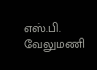எஸ்.பி. வேலுமணி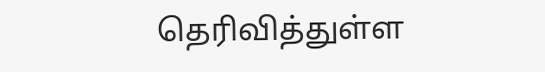தெரிவித்துள்ள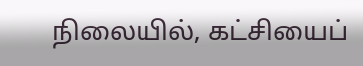நிலையில், கட்சியைப்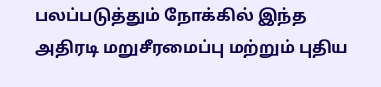பலப்படுத்தும் நோக்கில் இந்த அதிரடி மறுசீரமைப்பு மற்றும் புதிய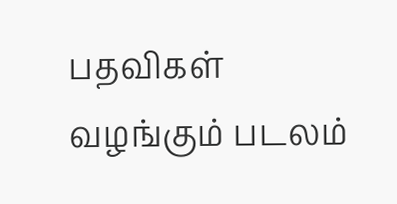பதவிகள் வழங்கும் படலம்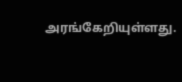அரங்கேறியுள்ளது.